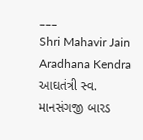___
Shri Mahavir Jain Aradhana Kendra
આઘતંત્રી સ્વ. માનસંગજી બારડ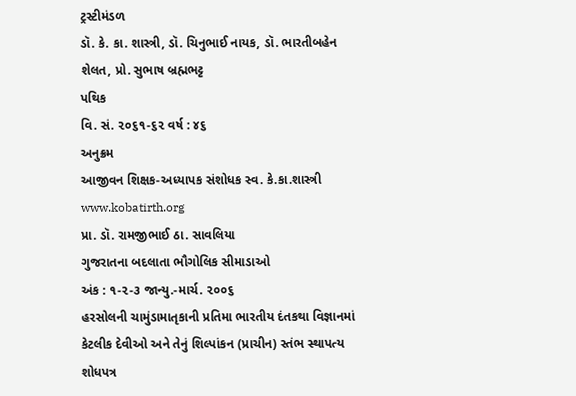ટ્રસ્ટીમંડળ
ડૉ. કે. કા. શાસ્ત્રી, ડૉ. ચિનુભાઈ નાયક, ડૉ. ભારતીબહેન શેલત, પ્રો. સુભાષ બ્રહ્મભટ્ટ
પથિક
વિ. સં. ૨૦૬૧-૬૨ વર્ષ : ૪૬
અનુક્રમ
આજીવન શિક્ષક-અધ્યાપક સંશોધક સ્વ. કે.કા.શાસ્ત્રી
www.kobatirth.org
પ્રા. ડૉ. રામજીભાઈ ઠા. સાવલિયા
ગુજરાતના બદલાતા ભૌગોલિક સીમાડાઓ
અંક : ૧-૨-૩ જાન્યુ.-માર્ચ. ૨૦૦૬
હરસોલની ચામુંડામાતૃકાની પ્રતિમા ભારતીય દંતકથા વિજ્ઞાનમાં કેટલીક દેવીઓ અને તેનું શિલ્પાંકન (પ્રાચીન) સ્તંભ સ્થાપત્ય
શોધપત્ર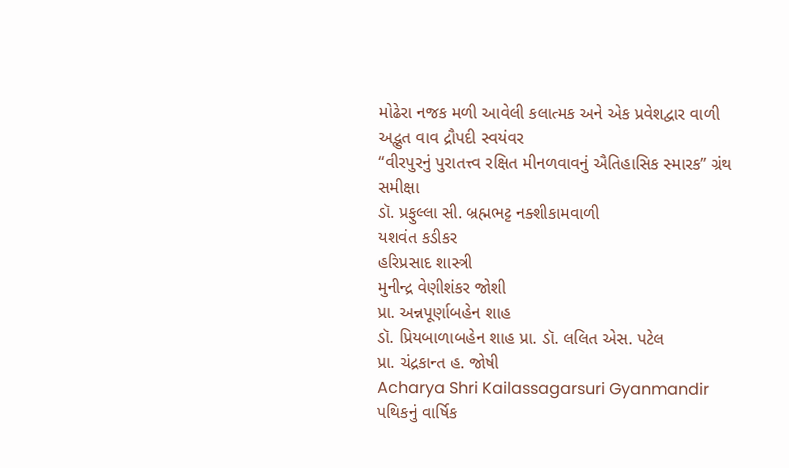મોઢેરા નજક મળી આવેલી કલાત્મક અને એક પ્રવેશદ્વાર વાળી અદ્ભુત વાવ દ્રૌપદી સ્વયંવર
“વીરપુરનું પુરાતત્ત્વ રક્ષિત મીનળવાવનું ઐતિહાસિક સ્મારક” ગ્રંથ સમીક્ષા
ડૉ. પ્રફુલ્લા સી. બ્રહ્મભટ્ટ નક્શીકામવાળી
યશવંત કડીકર
હરિપ્રસાદ શાસ્ત્રી
મુનીન્દ્ર વેણીશંકર જોશી
પ્રા. અન્નપૂર્ણાબહેન શાહ
ડૉ. પ્રિયબાળાબહેન શાહ પ્રા. ડૉ. લલિત એસ. પટેલ
પ્રા. ચંદ્રકાન્ત હ. જોષી
Acharya Shri Kailassagarsuri Gyanmandir
પથિકનું વાર્ષિક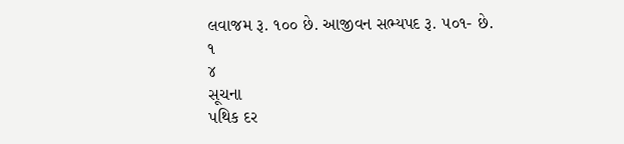લવાજમ રૂ. ૧૦૦ છે. આજીવન સભ્યપદ રૂ. ૫૦૧- છે.
૧
૪
સૂચના
પથિક દર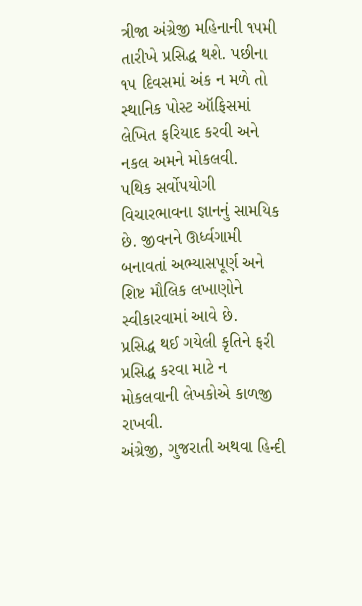ત્રીજા અંગ્રેજી મહિનાની ૧૫મી તારીખે પ્રસિદ્ધ થશે. પછીના ૧૫ દિવસમાં અંક ન મળે તો સ્થાનિક પોસ્ટ ઑફિસમાં લેખિત ફરિયાદ કરવી અને નકલ અમને મોકલવી.
પથિક સર્વોપયોગી વિચારભાવના જ્ઞાનનું સામયિક છે. જીવનને ઊર્ધ્વગામી બનાવતાં અભ્યાસપૂર્ણ અને શિષ્ટ મૌલિક લખાણોને સ્વીકારવામાં આવે છે.
પ્રસિદ્ધ થઈ ગયેલી કૃતિને ફરી પ્રસિદ્ધ કરવા માટે ન મોકલવાની લેખકોએ કાળજી રાખવી.
અંગ્રેજી, ગુજરાતી અથવા હિન્દી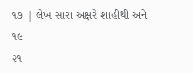૧૭ | લેખ સારા અક્ષરે શાહીથી અને
૧૯
૨૧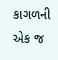કાગળની એક જ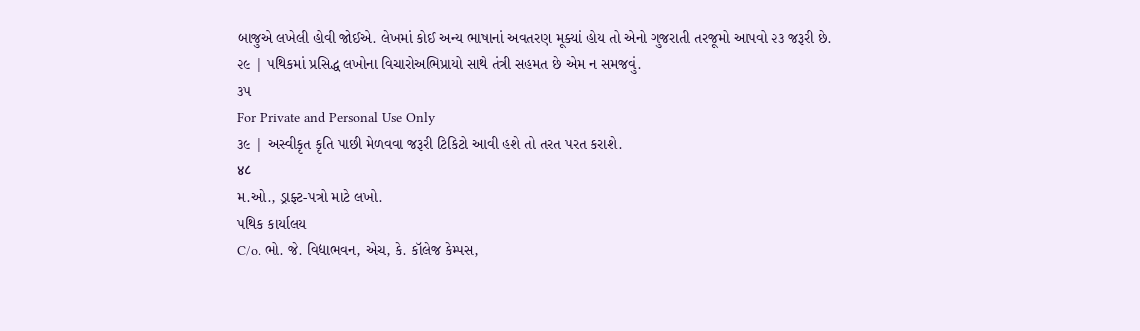બાજુએ લખેલી હોવી જોઈએ. લેખમાં કોઈ અન્ય ભાષાનાં અવતરણ મૂક્યાં હોય તો એનો ગુજરાતી તરજૂમો આપવો ૨૩ જરૂરી છે.
૨૯ | પથિકમાં પ્રસિદ્ધ લખોના વિચારોઅભિપ્રાયો સાથે તંત્રી સહમત છે એમ ન સમજવું.
૩૫
For Private and Personal Use Only
૩૯ | અસ્વીકૃત કૃતિ પાછી મેળવવા જરૂરી ટિકિટો આવી હશે તો તરત પરત કરાશે.
४८
મ.ઓ., ડ્રાફ્ટ-પત્રો માટે લખો.
પથિક કાર્યાલય
C/o. ભો. જે. વિદ્યાભવન, એચ, કે. કૉલેજ કેમ્પસ,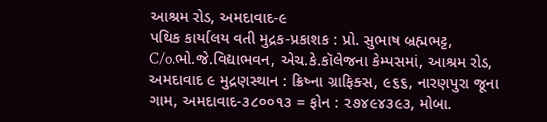આશ્રમ રોડ, અમદાવાદ-૯
પથિક કાર્યાલય વતી મુદ્રક-પ્રકાશક : પ્રો. સુભાષ બ્રહ્મભટ્ટ, C/o.ભો.જે.વિદ્યાભવન, એચ.કે.કૉલેજના કેમ્પસમાં, આશ્રમ રોડ, અમદાવાદ ૯ મુદ્રણસ્થાન : ક્રિષ્ના ગ્રાફિક્સ, ૯૬૬, નારણપુરા જૂના ગામ, અમદાવાદ-૩૮૦૦૧૩ = ફોન : ૨૭૪૯૪૩૯૩, મોબા.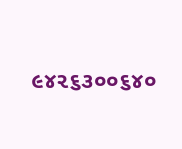૯૪૨૬૩૦૦૬૪૦